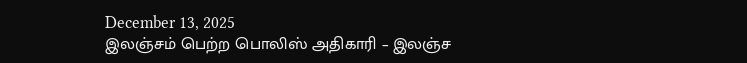December 13, 2025
இலஞ்சம் பெற்ற பொலிஸ் அதிகாரி – இலஞ்ச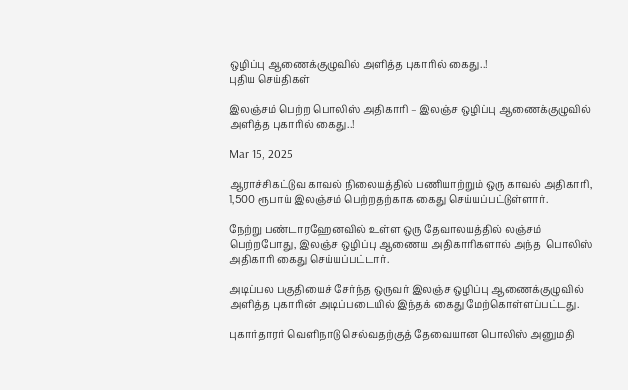ஒழிப்பு ஆணைக்குழுவில் அளித்த புகாரில் கைது..!
புதிய செய்திகள்

இலஞ்சம் பெற்ற பொலிஸ் அதிகாரி – இலஞ்ச ஒழிப்பு ஆணைக்குழுவில் அளித்த புகாரில் கைது..!

Mar 15, 2025

ஆராச்சிகட்டுவ காவல் நிலையத்தில் பணியாற்றும் ஒரு காவல் அதிகாரி, 1,500 ரூபாய் இலஞ்சம் பெற்றதற்காக கைது செய்யப்பட்டுள்ளார்.

நேற்று பண்டாரஹேனவில் உள்ள ஒரு தேவாலயத்தில் லஞ்சம் பெற்றபோது, இலஞ்ச ஒழிப்பு ஆணைய அதிகாரிகளால் அந்த  பொலிஸ் அதிகாரி கைது செய்யப்பட்டார்.

அடிப்பல பகுதியைச் சேர்ந்த ஒருவர் இலஞ்ச ஒழிப்பு ஆணைக்குழுவில் அளித்த புகாரின் அடிப்படையில் இந்தக் கைது மேற்கொள்ளப்பட்டது.

புகார்தாரர் வெளிநாடு செல்வதற்குத் தேவையான பொலிஸ் அனுமதி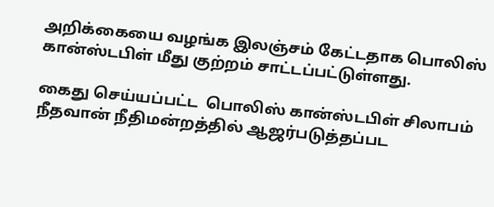அறிக்கையை வழங்க இலஞ்சம் கேட்டதாக பொலிஸ் கான்ஸ்டபிள் மீது குற்றம் சாட்டப்பட்டுள்ளது.

கைது செய்யப்பட்ட  பொலிஸ் கான்ஸ்டபிள் சிலாபம் நீதவான் நீதிமன்றத்தில் ஆஜர்படுத்தப்பட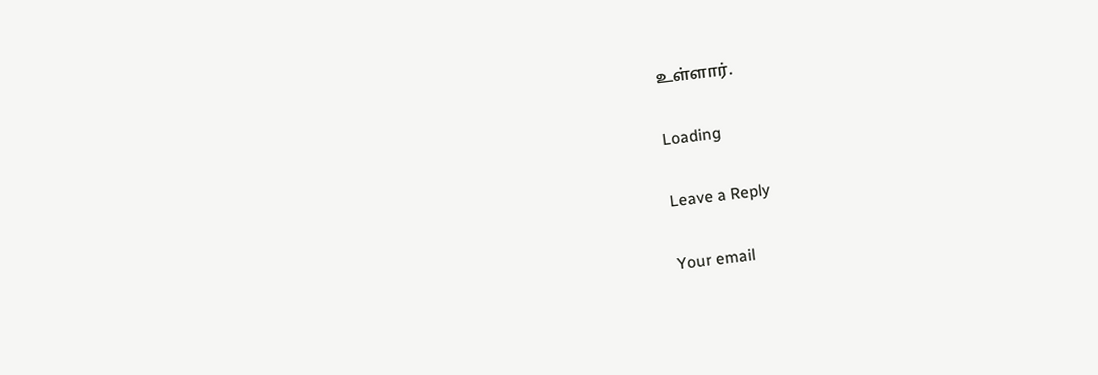உள்ளார்.

Loading

Leave a Reply

Your email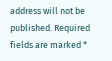address will not be published. Required fields are marked *